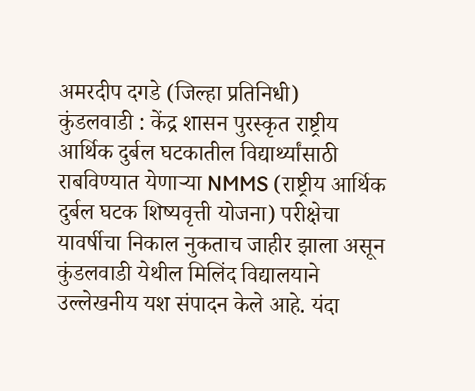अमरदीप दगडे (जिल्हा प्रतिनिधी)
कुंडलवाडी : केंद्र शासन पुरस्कृत राष्ट्रीय आर्थिक दुर्बल घटकातील विद्यार्थ्यांसाठी राबविण्यात येणाऱ्या NMMS (राष्ट्रीय आर्थिक दुर्बल घटक शिष्यवृत्ती योजना) परीक्षेचा यावर्षीचा निकाल नुकताच जाहीर झाला असून कुंडलवाडी येथील मिलिंद विद्यालयाने उल्लेखनीय यश संपादन केले आहे. यंदा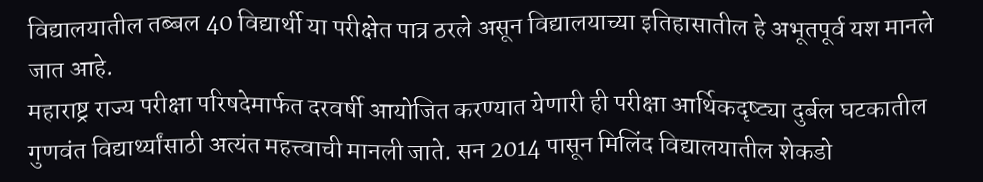विद्यालयातील तब्बल 40 विद्यार्थी या परीक्षेत पात्र ठरले असून विद्यालयाच्या इतिहासातील हे अभूतपूर्व यश मानले जात आहे.
महाराष्ट्र राज्य परीक्षा परिषदेमार्फत दरवर्षी आयोजित करण्यात येणारी ही परीक्षा आर्थिकदृष्ट्या दुर्बल घटकातील गुणवंत विद्यार्थ्यांसाठी अत्यंत महत्त्वाची मानली जाते. सन 2014 पासून मिलिंद विद्यालयातील शेकडो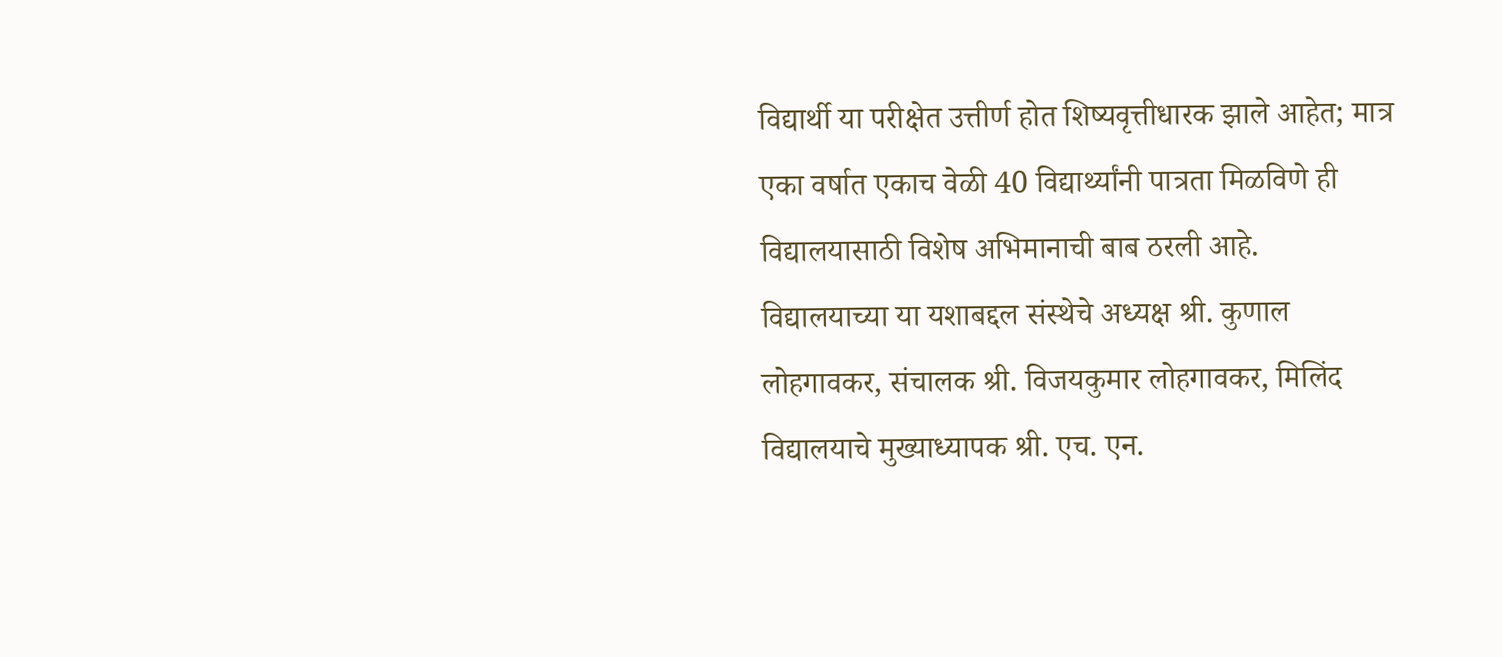विद्यार्थी या परीक्षेत उत्तीर्ण होत शिष्यवृत्तीधारक झाले आहेत; मात्र एका वर्षात एकाच वेळी 40 विद्यार्थ्यांनी पात्रता मिळविणे ही विद्यालयासाठी विशेष अभिमानाची बाब ठरली आहे.
विद्यालयाच्या या यशाबद्दल संस्थेचे अध्यक्ष श्री. कुणाल लोहगावकर, संचालक श्री. विजयकुमार लोहगावकर, मिलिंद विद्यालयाचे मुख्याध्यापक श्री. एच. एन.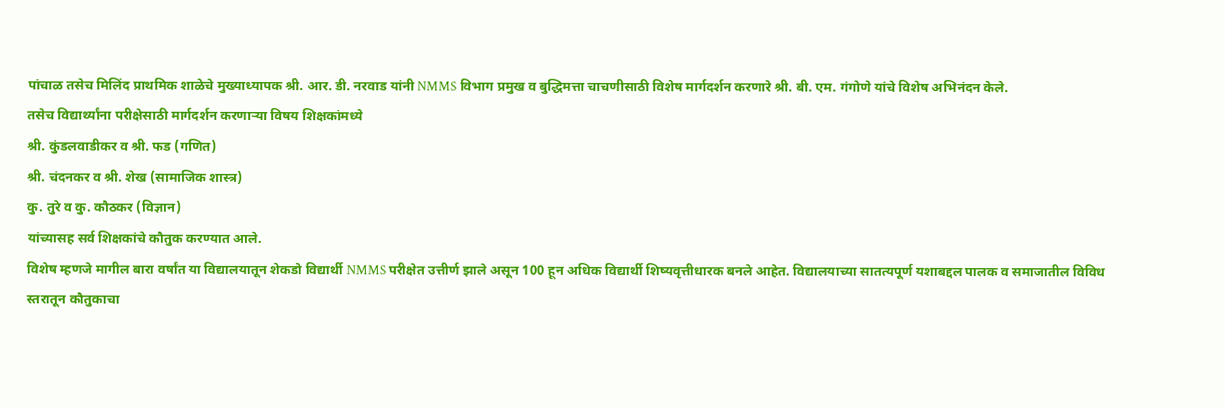पांचाळ तसेच मिलिंद प्राथमिक शाळेचे मुख्याध्यापक श्री. आर. डी. नरवाड यांनी NMMS विभाग प्रमुख व बुद्धिमत्ता चाचणीसाठी विशेष मार्गदर्शन करणारे श्री. बी. एम. गंगोणे यांचे विशेष अभिनंदन केले.
तसेच विद्यार्थ्यांना परीक्षेसाठी मार्गदर्शन करणाऱ्या विषय शिक्षकांमध्ये
श्री. कुंडलवाडीकर व श्री. फड (गणित)
श्री. चंदनकर व श्री. शेख (सामाजिक शास्त्र)
कु. तुरे व कु. कौठकर (विज्ञान)
यांच्यासह सर्व शिक्षकांचे कौतुक करण्यात आले.
विशेष म्हणजे मागील बारा वर्षांत या विद्यालयातून शेकडो विद्यार्थी NMMS परीक्षेत उत्तीर्ण झाले असून 100 हून अधिक विद्यार्थी शिष्यवृत्तीधारक बनले आहेत. विद्यालयाच्या सातत्यपूर्ण यशाबद्दल पालक व समाजातील विविध स्तरातून कौतुकाचा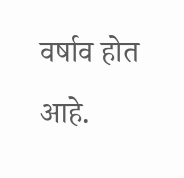वर्षाव होत आहे.